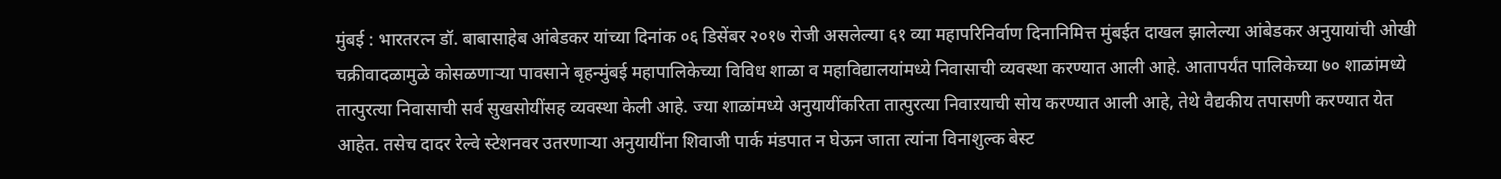मुंबई : भारतरत्न डॉ. बाबासाहेब आंबेडकर यांच्या दिनांक ०६ डिसेंबर २०१७ रोजी असलेल्या ६१ व्या महापरिनिर्वाण दिनानिमित्त मुंबईत दाखल झालेल्या आंबेडकर अनुयायांची ओखी चक्रीवादळामुळे कोसळणाऱ्या पावसाने बृहन्मुंबई महापालिकेच्या विविध शाळा व महाविद्यालयांमध्ये निवासाची व्यवस्था करण्यात आली आहे. आतापर्यंत पालिकेच्या ७० शाळांमध्ये तात्पुरत्या निवासाची सर्व सुखसोयींसह व्यवस्था केली आहे. ज्या शाळांमध्ये अनुयायींकरिता तात्पुरत्या निवाऱयाची सोय करण्यात आली आहे, तेथे वैद्यकीय तपासणी करण्यात येत आहेत. तसेच दादर रेल्वे स्टेशनवर उतरणाऱ्या अनुयायींना शिवाजी पार्क मंडपात न घेऊन जाता त्यांना विनाशुल्क बेस्ट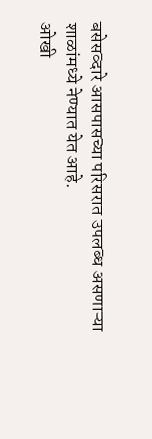बसेसव्दारे आसपासच्या परिसरात उपलब्ध असणाऱ्या शाळांमध्ये नेण्यात येत आहे.
ओखी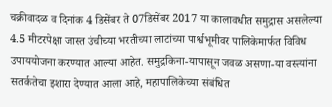चक्रीवादळ व दिनांक 4 डिसेंबर ते 07डिसेंबर 2017 या कालावधीत समुद्रास असलेल्या 4.5 मीटरपेक्षा जास्त उंचीच्या भरतीच्या लाटांच्या पार्श्वभूमीवर पालिकेमार्फत विविध उपाययोजना करण्यात आल्या आहेत. समुद्रकिना-यापासून जवळ असणा-या वस्त्यांना सतर्कतेचा इशारा देण्यात आला आहे, महापालिकेच्या संबंधित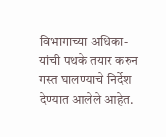विभागाच्या अधिका-यांची पथके तयार करुन गस्त घालण्याचे निर्देश देण्यात आलेले आहेत.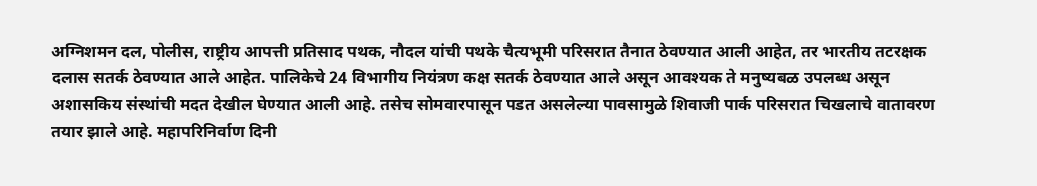अग्निशमन दल, पोलीस, राष्ट्रीय आपत्ती प्रतिसाद पथक, नौदल यांची पथके चैत्यभूमी परिसरात तैनात ठेवण्यात आली आहेत, तर भारतीय तटरक्षक दलास सतर्क ठेवण्यात आले आहेत. पालिकेचे 24 विभागीय नियंत्रण कक्ष सतर्क ठेवण्यात आले असून आवश्यक ते मनुष्यबळ उपलब्ध असून अशासकिय संस्थांची मदत देखील घेण्यात आली आहे. तसेच सोमवारपासून पडत असलेल्या पावसामुळे शिवाजी पार्क परिसरात चिखलाचे वातावरण तयार झाले आहे. महापरिनिर्वाण दिनी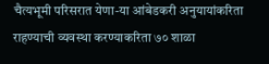चैत्यभूमी परिसरात येणा-या आंबेडकरी अनुयायांकरिता राहण्याची व्यवस्था करण्याकरिता ७० शाळा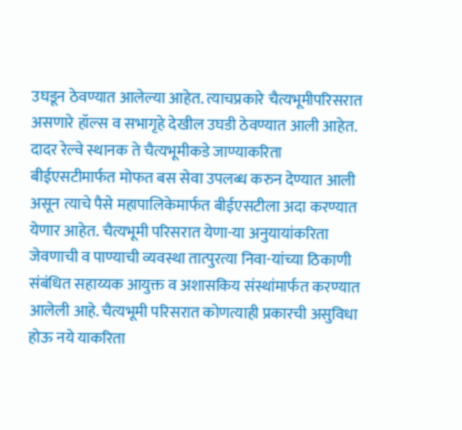उघडून ठेवण्यात आलेल्या आहेत. त्याचप्रकारे चैत्यभूमीपरिसरात असणारे हॉल्स व सभागृहे देखील उघडी ठेवण्यात आली आहेत. दादर रेल्वे स्थानक ते चैत्यभूमीकडे जाण्याकरिता बीईएसटीमार्फत मोफत बस सेवा उपलब्ध करुन देण्यात आली असून त्याचे पैसे महापालिकेमार्फत बीईएसटीला अदा करण्यात येणार आहेत. चैत्यभूमी परिसरात येणा-या अनुयायांकरिता जेवणाची व पाण्याची व्यवस्था तात्पुरत्या निवा-यांच्या ठिकाणी संबंधित सहाय्यक आयुक्त व अशासकिय संस्थांमार्फत करण्यात आलेली आहे. चैत्यभूमी परिसरात कोणत्याही प्रकारची असुविधा होऊ नये याकरिता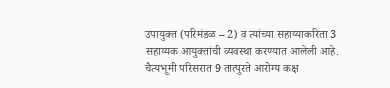उपायुक्त (परिमंडळ – 2) व त्यांच्या सहाय्याकरिता 3 सहाय्यक आयुक्तांची व्यवस्था करण्यात आलेली आहे. चैत्यभूमी परिसरात 9 तात्पुरते आरोग्य कक्ष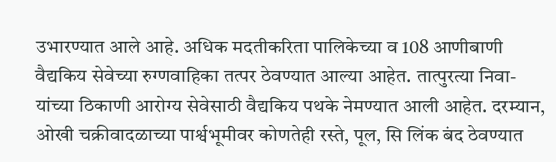उभारण्यात आले आहे. अधिक मदतीकरिता पालिकेच्या व 108 आणीबाणी वैद्यकिय सेवेच्या रुग्णवाहिका तत्पर ठेवण्यात आल्या आहेत. तात्पुरत्या निवा-यांच्या ठिकाणी आरोग्य सेवेसाठी वैद्यकिय पथके नेमण्यात आली आहेत. दरम्यान, ओखी चक्रीवादळाच्या पार्श्वभूमीवर कोणतेही रस्ते, पूल, सि लिंक बंद ठेवण्यात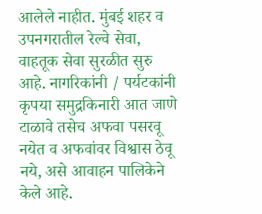आलेले नाहीत. मुंबई शहर व उपनगरातील रेल्वे सेवा, वाहतूक सेवा सुरळीत सुरु आहे. नागरिकांनी / पर्यटकांनी कृपया समुद्रकिनारी आत जाणे टाळावे तसेच अफवा पसरवू नयेत व अफवांवर विश्वास ठेवू नये, असे आवाहन पालिकेने केले आहे.